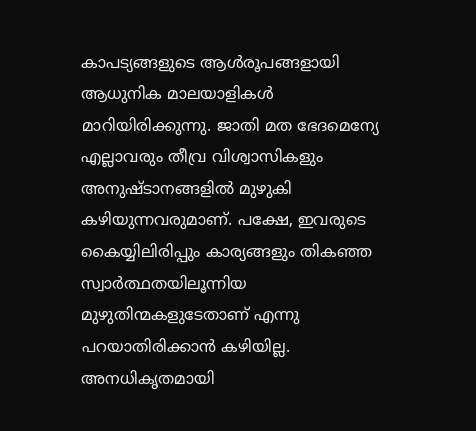കാപട്യങ്ങളുടെ ആൾരൂപങ്ങളായി ആധുനിക മാലയാളികൾ മാറിയിരിക്കുന്നു. ജാതി മത ഭേദമെന്യേ എല്ലാവരും തീവ്ര വിശ്വാസികളും അനുഷ്ടാനങ്ങളിൽ മുഴുകി കഴിയുന്നവരുമാണ്. പക്ഷേ, ഇവരുടെ കൈയ്യിലിരിപ്പും കാര്യങ്ങളും തികഞ്ഞ സ്വാർത്ഥതയിലൂന്നിയ മുഴുതിന്മകളുടേതാണ് എന്നു പറയാതിരിക്കാൻ കഴിയില്ല.
അനധികൃതമായി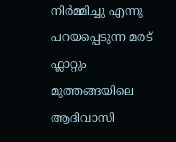നിർമ്മിച്ചു എന്നു പറയപ്പെടുന്ന മരട് ഫ്ലാറ്റും മുത്തങ്ങയിലെ ആദിവാസി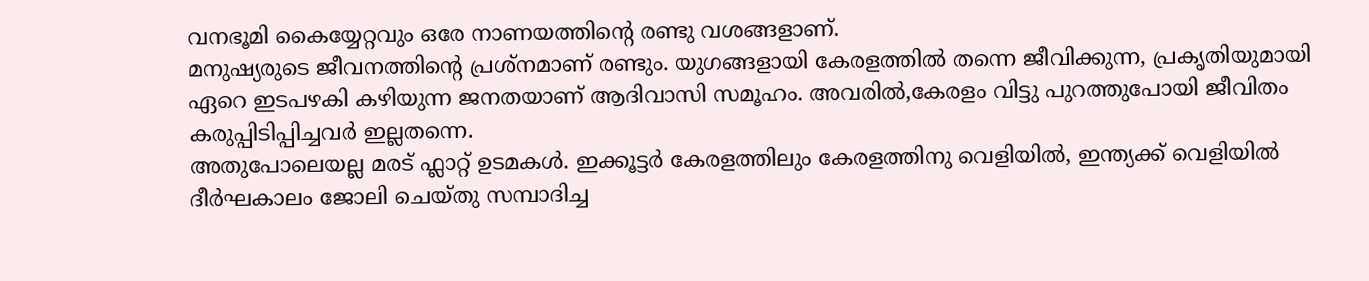വനഭൂമി കൈയ്യേറ്റവും ഒരേ നാണയത്തിന്റെ രണ്ടു വശങ്ങളാണ്.
മനുഷ്യരുടെ ജീവനത്തിന്റെ പ്രശ്നമാണ് രണ്ടും. യുഗങ്ങളായി കേരളത്തിൽ തന്നെ ജീവിക്കുന്ന, പ്രകൃതിയുമായി ഏറെ ഇടപഴകി കഴിയുന്ന ജനതയാണ് ആദിവാസി സമൂഹം. അവരിൽ,കേരളം വിട്ടു പുറത്തുപോയി ജീവിതം കരുപ്പിടിപ്പിച്ചവർ ഇല്ലതന്നെ.
അതുപോലെയല്ല മരട് ഫ്ലാറ്റ് ഉടമകൾ. ഇക്കൂട്ടർ കേരളത്തിലും കേരളത്തിനു വെളിയിൽ, ഇന്ത്യക്ക് വെളിയിൽ ദീർഘകാലം ജോലി ചെയ്തു സമ്പാദിച്ച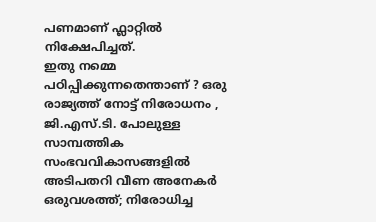പണമാണ് ഫ്ലാറ്റിൽ നിക്ഷേപിച്ചത്.
ഇതു നമ്മെ പഠിപ്പിക്കുന്നതെന്താണ് ? ഒരു രാജ്യത്ത് നോട്ട് നിരോധനം , ജി.എസ്.ടി. പോലുള്ള സാമ്പത്തിക സംഭവവികാസങ്ങളിൽ അടിപതറി വീണ അനേകർ ഒരുവശത്ത്; നിരോധിച്ച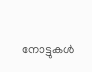നോട്ടുകൾ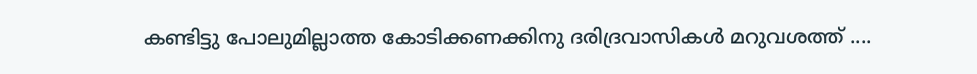കണ്ടിട്ടു പോലുമില്ലാത്ത കോടിക്കണക്കിനു ദരിദ്രവാസികൾ മറുവശത്ത് ....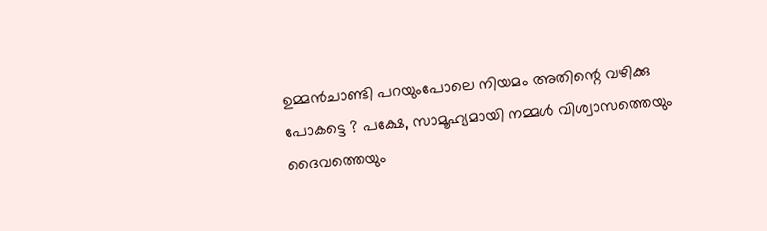ഉമ്മൻചാണ്ടി പറയുംപോലെ നിയമം അതിന്റെ വഴിക്കു പോകട്ടെ ? പക്ഷേ, സാമൂഹ്യമായി നമ്മൾ വിശ്വാസത്തെയും ദൈവത്തെയും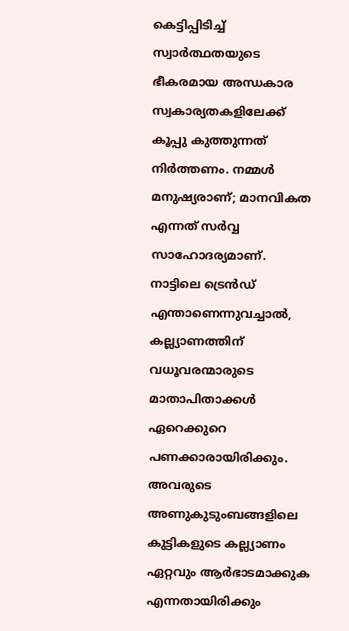കെട്ടിപ്പിടിച്ച് സ്വാർത്ഥതയുടെ ഭീകരമായ അന്ധകാര സ്വകാര്യതകളിലേക്ക് കൂപ്പു കുത്തുന്നത് നിർത്തണം. നമ്മൾ മനുഷ്യരാണ്; മാനവികത എന്നത് സർവ്വ സാഹോദര്യമാണ്.
നാട്ടിലെ ട്രെൻഡ് എന്താണെന്നുവച്ചാൽ, കല്ല്യാണത്തിന് വധൂവരന്മാരുടെ മാതാപിതാക്കൾ ഏറെക്കുറെ പണക്കാരായിരിക്കും. അവരുടെ അണുകുടുംബങ്ങളിലെ കുട്ടികളുടെ കല്ല്യാണം ഏറ്റവും ആർഭാടമാക്കുക എന്നതായിരിക്കും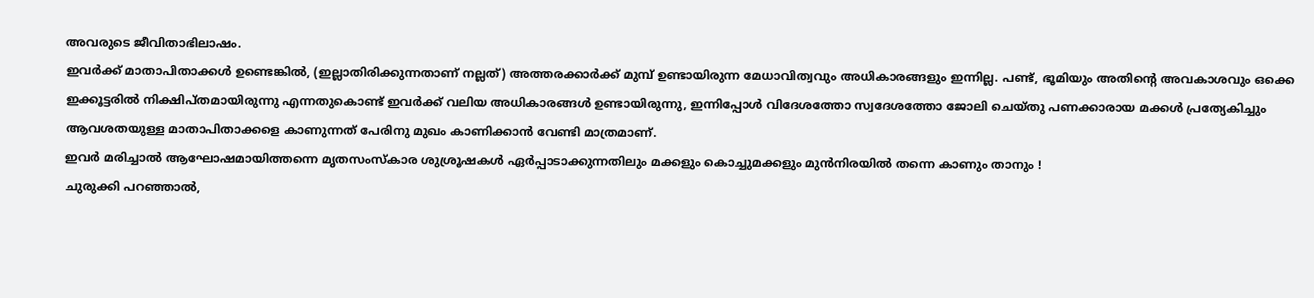അവരുടെ ജീവിതാഭിലാഷം.
ഇവർക്ക് മാതാപിതാക്കൾ ഉണ്ടെങ്കിൽ, (ഇല്ലാതിരിക്കുന്നതാണ് നല്ലത്) അത്തരക്കാർക്ക് മുമ്പ് ഉണ്ടായിരുന്ന മേധാവിത്വവും അധികാരങ്ങളും ഇന്നില്ല. പണ്ട്, ഭൂമിയും അതിന്റെ അവകാശവും ഒക്കെ ഇക്കൂട്ടരിൽ നിക്ഷിപ്തമായിരുന്നു എന്നതുകൊണ്ട് ഇവർക്ക് വലിയ അധികാരങ്ങൾ ഉണ്ടായിരുന്നു, ഇന്നിപ്പോൾ വിദേശത്തോ സ്വദേശത്തോ ജോലി ചെയ്തു പണക്കാരായ മക്കൾ പ്രത്യേകിച്ചും ആവശതയുള്ള മാതാപിതാക്കളെ കാണുന്നത് പേരിനു മുഖം കാണിക്കാൻ വേണ്ടി മാത്രമാണ്.
ഇവർ മരിച്ചാൽ ആഘോഷമായിത്തന്നെ മൃതസംസ്കാര ശുശ്രൂഷകൾ ഏർപ്പാടാക്കുന്നതിലും മക്കളും കൊച്ചുമക്കളും മുൻനിരയിൽ തന്നെ കാണും താനും !
ചുരുക്കി പറഞ്ഞാൽ,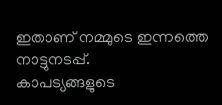ഇതാണ് നമ്മുടെ ഇന്നത്തെ നാട്ടുനടപ്പ്.
കാപട്യങ്ങളുടെ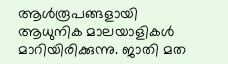ആൾരൂപങ്ങളായി ആധുനിക മാലയാളികൾ മാറിയിരിക്കുന്നു. ജാതി മത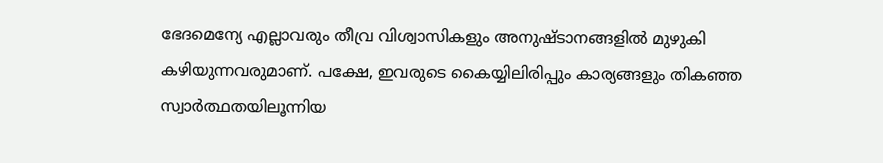ഭേദമെന്യേ എല്ലാവരും തീവ്ര വിശ്വാസികളും അനുഷ്ടാനങ്ങളിൽ മുഴുകി കഴിയുന്നവരുമാണ്. പക്ഷേ, ഇവരുടെ കൈയ്യിലിരിപ്പും കാര്യങ്ങളും തികഞ്ഞ സ്വാർത്ഥതയിലൂന്നിയ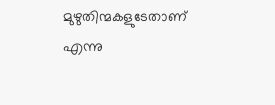മുഴുതിന്മകളുടേതാണ് എന്നു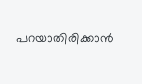പറയാതിരിക്കാൻ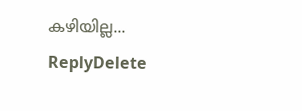കഴിയില്ല...
ReplyDelete